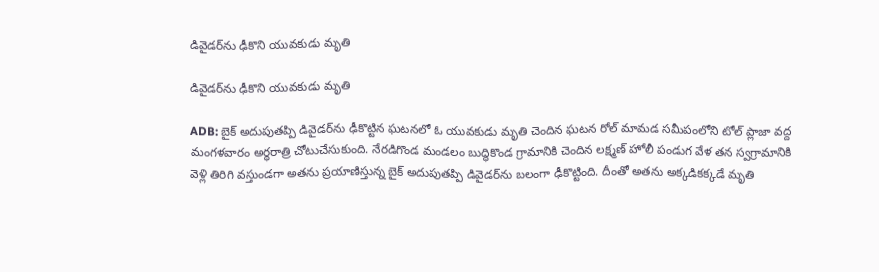డివైడర్‌ను ఢీకొని యువకుడు మృతి

డివైడర్‌ను ఢీకొని యువకుడు మృతి

ADB: బైక్ అదుపుతప్పి డివైడర్‌ను ఢీకొట్టిన ఘటనలో ఓ యువకుడు మృతి చెందిన ఘటన రోల్ మామడ సమీపంలోని టోల్ ప్లాజా వద్ద మంగళవారం అర్ధరాత్రి చోటుచేసుకుంది. నేరడిగొండ మండలం బుద్ధికొండ గ్రామానికి చెందిన లక్ష్మణ్ హోలీ పండుగ వేళ తన స్వగ్రామానికి వెళ్లి తిరిగి వస్తుండగా అతను ప్రయాణిస్తున్న బైక్‌ అదుపుతప్పి డివైడర్‌ను బలంగా ఢీకొట్టింది. దీంతో అతను అక్కడికక్కడే మృతి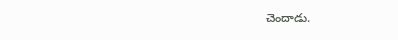చెందాడు.